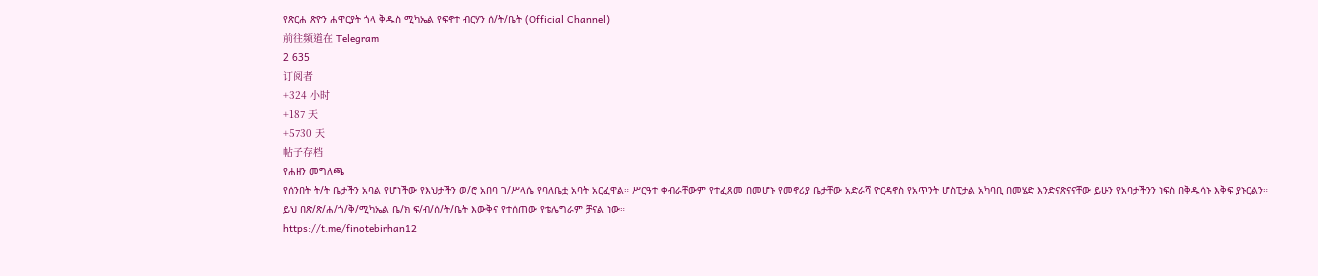የጽርሐ ጽዮን ሐዋርያት ጎላ ቅዱስ ሚካኤል የፍኖተ ብርሃን ሰ/ት/ቤት (Official Channel)
前往频道在 Telegram
2 635
订阅者
+324 小时
+187 天
+5730 天
帖子存档
የሐዘን መግለጫ
የሰንበት ት/ት ቤታችን አባል የሆነችው የእህታችን ወ/ሮ አበባ ገ/ሥላሴ የባለቤቷ አባት አርፈዋል። ሥርዓተ ቀብራቸውም የተፈጸመ በመሆኑ የመኖሪያ ቤታቸው አድራሻ ዮርዳኖስ የአጥንት ሆስፒታል አካባቢ በመሄድ እንድናጽናናቸው ይሁን የአባታችንን ነፍስ በቅዱሳኑ እቅፍ ያኑርልን።
ይህ በጽ/ጽ/ሐ/ጎ/ቅ/ሚካኤል ቤ/ክ ፍ/ብ/ሰ/ት/ቤት እውቅና የተሰጠው የቴሌግራም ቻናል ነው።
https://t.me/finotebirhan12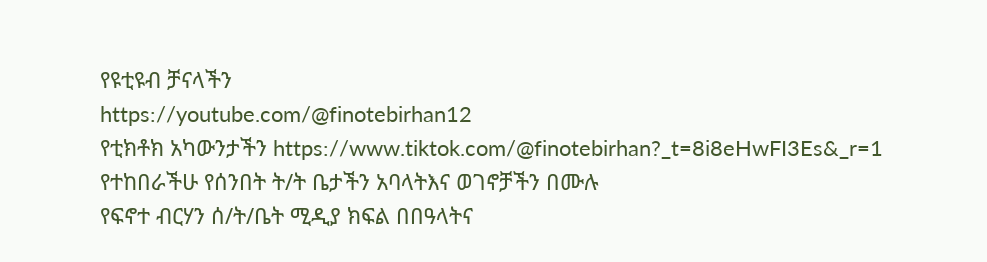የዩቲዩብ ቻናላችን
https://youtube.com/@finotebirhan12
የቲክቶክ አካውንታችን https://www.tiktok.com/@finotebirhan?_t=8i8eHwFI3Es&_r=1
የተከበራችሁ የሰንበት ት/ት ቤታችን አባላትእና ወገኖቻችን በሙሉ
የፍኖተ ብርሃን ሰ/ት/ቤት ሚዲያ ክፍል በበዓላትና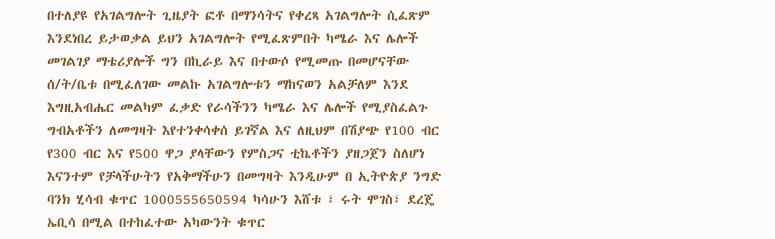በተለያዩ የአገልግሎት ጊዜያት ፎቶ በማንሳትና የቀረጻ አገልግሎት ሲፈጽም እንደነበረ ይታወቃል ይህን አገልግሎት የሚፈጽምበት ካሜራ እና ሌሎች መገልገያ ማቴሪያሎች ግን በኪራይ እና በተውሶ የሚመጡ በመሆናቸው ሰ/ት/ቤቱ በሚፈለገው መልኩ አገልግሎቱን ማከናወን አልቻለም እንደ እግዚአብሔር መልካም ፈቃድ የራሳችንን ካሜራ እና ሌሎች የሚያስፈልጉ ግብአቶችን ለመግዛት እየተንቀሳቀሰ ይገኛል እና ለዚህም በሽያጭ የ100 ብር የ300 ብር እና የ500 ዋጋ ያላቸውን የምስጋና ቲኬቶችን ያዘጋጀን ስለሆነ እናንተም የቻላችሁትን የአቅማችሁን በመግዛት እንዲሁም በ ኢትዮጵያ ንግድ ባንክ ሂሳብ ቁጥር 1000555650594 ካሳሁን እሸቱ ፣ ሩት ሞገስ፣ ደረጄ ኤቢሳ በሚል በተከፈተው አካውንት ቁጥር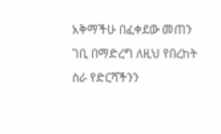አቅማችሁ በፈቀደው መጠን ገቢ በማድረግ ለዚህ የበረከት ስራ የድርሻችንን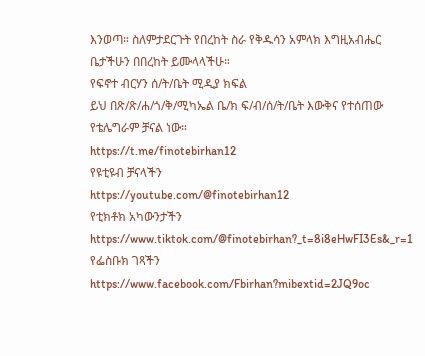እንወጣ። ስለምታደርጉት የበረከት ስራ የቅዱሳን አምላክ እግዚአብሔር ቤታችሁን በበረከት ይሙላላችሁ።
የፍኖተ ብርሃን ሰ/ት/ቤት ሚዲያ ክፍል
ይህ በጽ/ጽ/ሐ/ጎ/ቅ/ሚካኤል ቤ/ክ ፍ/ብ/ሰ/ት/ቤት እውቅና የተሰጠው የቴሌግራም ቻናል ነው።
https://t.me/finotebirhan12
የዩቲዩብ ቻናላችን
https://youtube.com/@finotebirhan12
የቲክቶክ አካውንታችን https://www.tiktok.com/@finotebirhan?_t=8i8eHwFI3Es&_r=1
የፌስቡክ ገጻችን https://www.facebook.com/Fbirhan?mibextid=2JQ9oc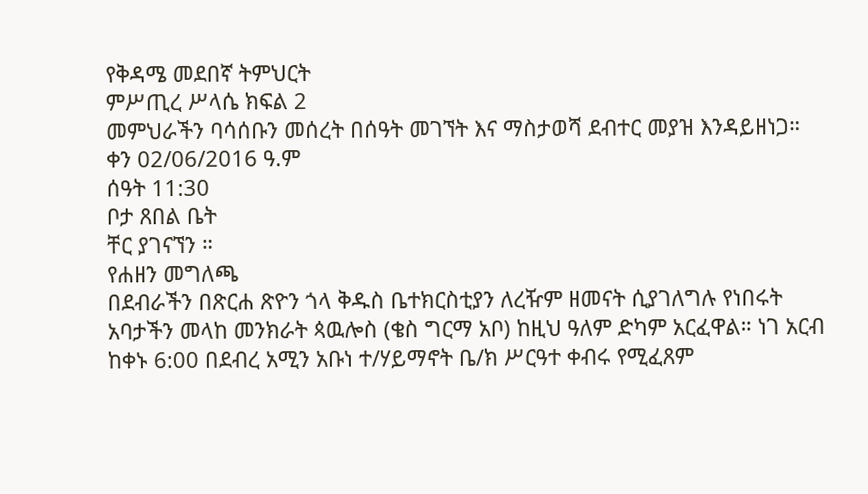የቅዳሜ መደበኛ ትምህርት
ምሥጢረ ሥላሴ ክፍል 2
መምህራችን ባሳሰቡን መሰረት በሰዓት መገኘት እና ማስታወሻ ደብተር መያዝ እንዳይዘነጋ።
ቀን 02/06/2016 ዓ.ም
ሰዓት 11:30
ቦታ ጸበል ቤት
ቸር ያገናኘን ።
የሐዘን መግለጫ
በደብራችን በጽርሐ ጽዮን ጎላ ቅዱስ ቤተክርስቲያን ለረዥም ዘመናት ሲያገለግሉ የነበሩት አባታችን መላከ መንክራት ጳዉሎስ (ቄስ ግርማ አቦ) ከዚህ ዓለም ድካም አርፈዋል። ነገ አርብ ከቀኑ 6:00 በደብረ አሚን አቡነ ተ/ሃይማኖት ቤ/ክ ሥርዓተ ቀብሩ የሚፈጸም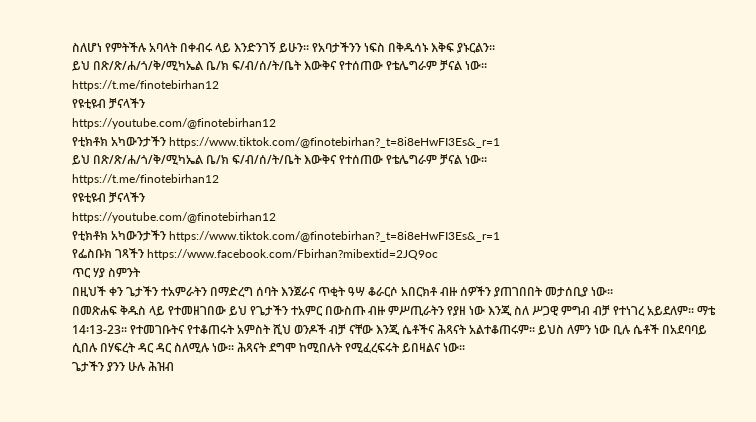ስለሆነ የምትችሉ አባላት በቀብሩ ላይ እንድንገኝ ይሁን። የአባታችንን ነፍስ በቅዱሳኑ እቅፍ ያኑርልን።
ይህ በጽ/ጽ/ሐ/ጎ/ቅ/ሚካኤል ቤ/ክ ፍ/ብ/ሰ/ት/ቤት እውቅና የተሰጠው የቴሌግራም ቻናል ነው።
https://t.me/finotebirhan12
የዩቲዩብ ቻናላችን
https://youtube.com/@finotebirhan12
የቲክቶክ አካውንታችን https://www.tiktok.com/@finotebirhan?_t=8i8eHwFI3Es&_r=1
ይህ በጽ/ጽ/ሐ/ጎ/ቅ/ሚካኤል ቤ/ክ ፍ/ብ/ሰ/ት/ቤት እውቅና የተሰጠው የቴሌግራም ቻናል ነው።
https://t.me/finotebirhan12
የዩቲዩብ ቻናላችን
https://youtube.com/@finotebirhan12
የቲክቶክ አካውንታችን https://www.tiktok.com/@finotebirhan?_t=8i8eHwFI3Es&_r=1
የፌስቡክ ገጻችን https://www.facebook.com/Fbirhan?mibextid=2JQ9oc
ጥር ሃያ ስምንት
በዚህች ቀን ጌታችን ተአምራትን በማድረግ ሰባት እንጀራና ጥቂት ዓሣ ቆራርሶ አበርክቶ ብዙ ሰዎችን ያጠገበበት መታሰቢያ ነው።
በመጽሐፍ ቅዱስ ላይ የተመዘገበው ይህ የጌታችን ተአምር በውስጡ ብዙ ምሥጢራትን የያዘ ነው እንጂ ስለ ሥጋዊ ምግብ ብቻ የተነገረ አይደለም፡፡ ማቴ 14፡13-23፡፡ የተመገቡትና የተቆጠሩት አምስት ሺህ ወንዶች ብቻ ናቸው እንጂ ሴቶችና ሕጻናት አልተቆጠሩም፡፡ ይህስ ለምን ነው ቢሉ ሴቶች በአደባባይ ሲበሉ በሃፍረት ዳር ዳር ስለሚሉ ነው፡፡ ሕጻናት ደግሞ ከሚበሉት የሚፈረፍሩት ይበዛልና ነው፡፡
ጌታችን ያንን ሁሉ ሕዝብ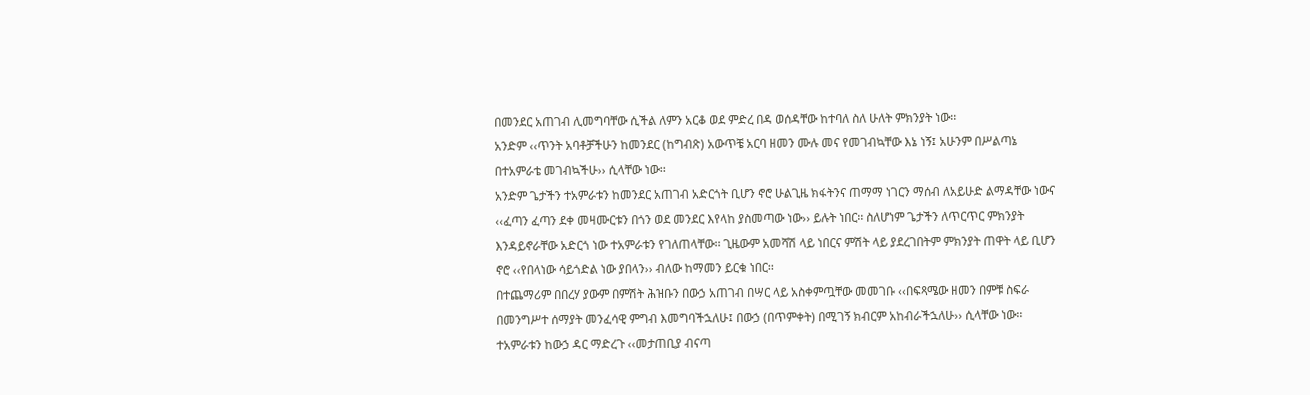በመንደር አጠገብ ሊመግባቸው ሲችል ለምን አርቆ ወደ ምድረ በዳ ወሰዳቸው ከተባለ ስለ ሁለት ምክንያት ነው፡፡
አንድም ‹‹ጥንት አባቶቻችሁን ከመንደር (ከግብጽ) አውጥቼ አርባ ዘመን ሙሉ መና የመገብኳቸው እኔ ነኝ፤ አሁንም በሥልጣኔ በተአምራቴ መገብኳችሁ›› ሲላቸው ነው፡፡
አንድም ጌታችን ተአምራቱን ከመንደር አጠገብ አድርጎት ቢሆን ኖሮ ሁልጊዜ ክፋትንና ጠማማ ነገርን ማሰብ ለአይሁድ ልማዳቸው ነውና ‹‹ፈጣን ፈጣን ደቀ መዛሙርቱን በጎን ወደ መንደር እየላከ ያስመጣው ነው›› ይሉት ነበር፡፡ ስለሆነም ጌታችን ለጥርጥር ምክንያት እንዳይኖራቸው አድርጎ ነው ተአምራቱን የገለጠላቸው፡፡ ጊዜውም አመሻሽ ላይ ነበርና ምሽት ላይ ያደረገበትም ምክንያት ጠዋት ላይ ቢሆን ኖሮ ‹‹የበላነው ሳይጎድል ነው ያበላን›› ብለው ከማመን ይርቁ ነበር፡፡
በተጨማሪም በበረሃ ያውም በምሽት ሕዝቡን በውኃ አጠገብ በሣር ላይ አስቀምጧቸው መመገቡ ‹‹በፍጻሜው ዘመን በምቹ ስፍራ በመንግሥተ ሰማያት መንፈሳዊ ምግብ እመግባችኋለሁ፤ በውኃ (በጥምቀት) በሚገኝ ክብርም አከብራችኋለሁ›› ሲላቸው ነው፡፡ ተአምራቱን ከውኃ ዳር ማድረጉ ‹‹መታጠቢያ ብናጣ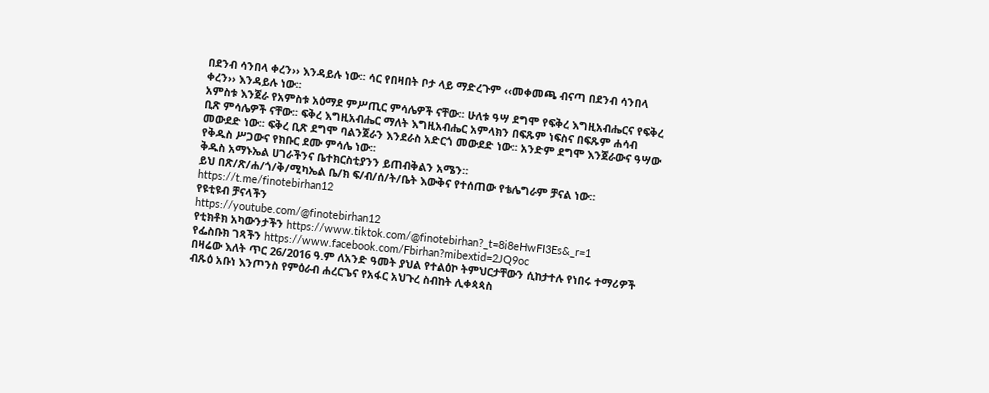በደንብ ሳንበላ ቀረን›› እንዳይሉ ነው፡፡ ሳር የበዛበት ቦታ ላይ ማድረጉም ‹‹መቀመጫ ብናጣ በደንብ ሳንበላ ቀረን›› እንዳይሉ ነው፡፡
አምስቱ እንጀራ የአምስቱ አዕማደ ምሥጢር ምሳሌዎች ናቸው፡፡ ሁለቱ ዓሣ ደግሞ የፍቅረ እግዚአብሔርና የፍቅረ ቢጽ ምሳሌዎች ናቸው፡፡ ፍቅረ እግዚአብሔር ማለት እግዚአብሔር አምላክን በፍጹም ነፍስና በፍጹም ሐሳብ መውደድ ነው፡፡ ፍቅረ ቢጽ ደግሞ ባልንጀራን እንደራስ አድርጎ መውደድ ነው፡፡ አንድም ደግሞ እንጀራውና ዓሣው የቅዱስ ሥጋውና የክቡር ደሙ ምሳሌ ነው፡፡
ቅዱስ አማኑኤል ሀገራችንና ቤተክርስቲያንን ይጠብቅልን አሜን።
ይህ በጽ/ጽ/ሐ/ጎ/ቅ/ሚካኤል ቤ/ክ ፍ/ብ/ሰ/ት/ቤት እውቅና የተሰጠው የቴሌግራም ቻናል ነው።
https://t.me/finotebirhan12
የዩቲዩብ ቻናላችን
https://youtube.com/@finotebirhan12
የቲክቶክ አካውንታችን https://www.tiktok.com/@finotebirhan?_t=8i8eHwFI3Es&_r=1
የፌስቡክ ገጻችን https://www.facebook.com/Fbirhan?mibextid=2JQ9oc
በዛሬው እለት ጥር 26/2016 ዓ.ም ለአንድ ዓመት ያህል የተልዕኮ ትምህርታቸውን ሲከታተሉ የነበሩ ተማሪዎች
ብጹዕ አቡነ እንጦንስ የምዕራብ ሐረርጌና የአፋር አህጉረ ስብከት ሊቀጳጳስ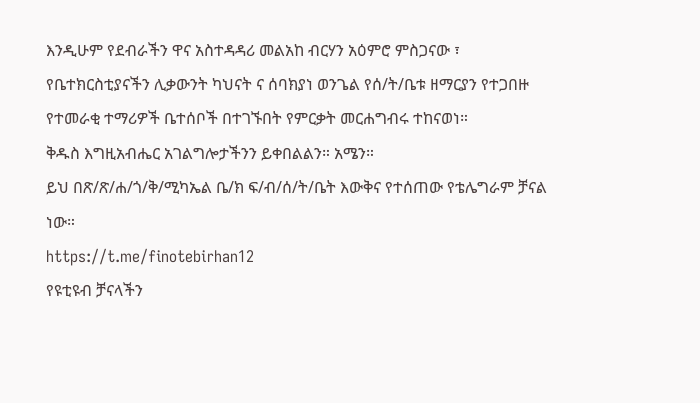እንዲሁም የደብራችን ዋና አስተዳዳሪ መልአከ ብርሃን አዕምሮ ምስጋናው ፣ የቤተክርስቲያናችን ሊቃውንት ካህናት ና ሰባክያነ ወንጌል የሰ/ት/ቤቱ ዘማርያን የተጋበዙ የተመራቂ ተማሪዎች ቤተሰቦች በተገኙበት የምርቃት መርሐግብሩ ተከናወነ።
ቅዱስ እግዚአብሔር አገልግሎታችንን ይቀበልልን። አሜን።
ይህ በጽ/ጽ/ሐ/ጎ/ቅ/ሚካኤል ቤ/ክ ፍ/ብ/ሰ/ት/ቤት እውቅና የተሰጠው የቴሌግራም ቻናል ነው።
https://t.me/finotebirhan12
የዩቲዩብ ቻናላችን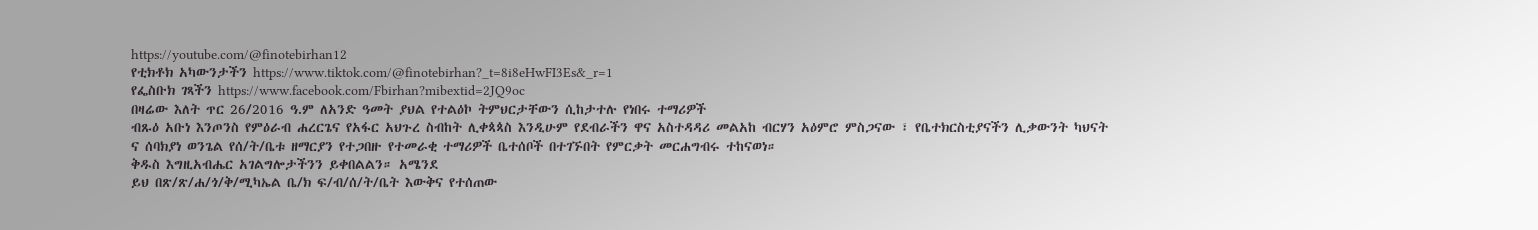https://youtube.com/@finotebirhan12
የቲክቶክ አካውንታችን https://www.tiktok.com/@finotebirhan?_t=8i8eHwFI3Es&_r=1
የፌስቡክ ገጻችን https://www.facebook.com/Fbirhan?mibextid=2JQ9oc
በዛሬው እለት ጥር 26/2016 ዓ.ም ለአንድ ዓመት ያህል የተልዕኮ ትምህርታቸውን ሲከታተሉ የነበሩ ተማሪዎች
ብጹዕ አቡነ እንጦንስ የምዕራብ ሐረርጌና የአፋር አህጉረ ስብከት ሊቀጳጳስ እንዲሁም የደብራችን ዋና አስተዳዳሪ መልአከ ብርሃን አዕምሮ ምስጋናው ፣ የቤተክርስቲያናችን ሊቃውንት ካህናት ና ሰባክያነ ወንጌል የሰ/ት/ቤቱ ዘማርያን የተጋበዙ የተመራቂ ተማሪዎች ቤተሰቦች በተገኙበት የምርቃት መርሐግብሩ ተከናወነ።
ቅዱስ እግዚአብሔር አገልግሎታችንን ይቀበልልን። አሜንደ
ይህ በጽ/ጽ/ሐ/ጎ/ቅ/ሚካኤል ቤ/ክ ፍ/ብ/ሰ/ት/ቤት እውቅና የተሰጠው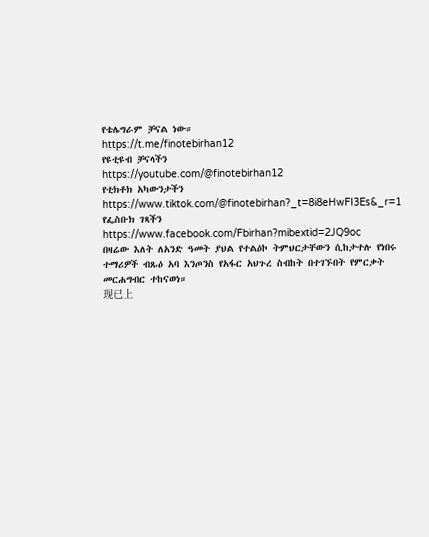የቴሌግራም ቻናል ነው።
https://t.me/finotebirhan12
የዩቲዩብ ቻናላችን
https://youtube.com/@finotebirhan12
የቲክቶክ አካውንታችን https://www.tiktok.com/@finotebirhan?_t=8i8eHwFI3Es&_r=1
የፌስቡክ ገጻችን https://www.facebook.com/Fbirhan?mibextid=2JQ9oc
በዛሬው እለት ለአንድ ዓመት ያህል የተልዕኮ ትምህርታቸውን ሲከታተሉ የነበሩ ተማሪዎች ብጹዕ አባ እንጦንስ የአፋር አህጉረ ስብከት በተገኙበት የምርቃት መርሐግብር ተከናወነ።
现已上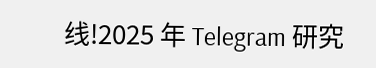线!2025 年 Telegram 研究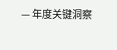— 年度关键洞察